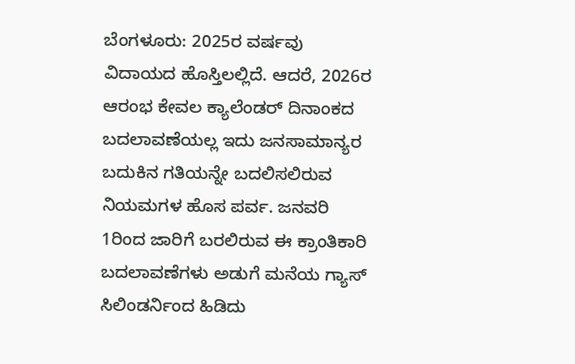ಬೆಂಗಳೂರು: 2025ರ ವರ್ಷವು ವಿದಾಯದ ಹೊಸ್ತಿಲಲ್ಲಿದೆ. ಆದರೆ, 2026ರ ಆರಂಭ ಕೇವಲ ಕ್ಯಾಲೆಂಡರ್ ದಿನಾಂಕದ ಬದಲಾವಣೆಯಲ್ಲ ಇದು ಜನಸಾಮಾನ್ಯರ ಬದುಕಿನ ಗತಿಯನ್ನೇ ಬದಲಿಸಲಿರುವ ನಿಯಮಗಳ ಹೊಸ ಪರ್ವ. ಜನವರಿ 1ರಿಂದ ಜಾರಿಗೆ ಬರಲಿರುವ ಈ ಕ್ರಾಂತಿಕಾರಿ ಬದಲಾವಣೆಗಳು ಅಡುಗೆ ಮನೆಯ ಗ್ಯಾಸ್ ಸಿಲಿಂಡರ್ನಿಂದ ಹಿಡಿದು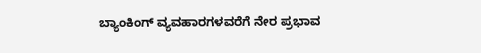ಬ್ಯಾಂಕಿಂಗ್ ವ್ಯವಹಾರಗಳವರೆಗೆ ನೇರ ಪ್ರಭಾವ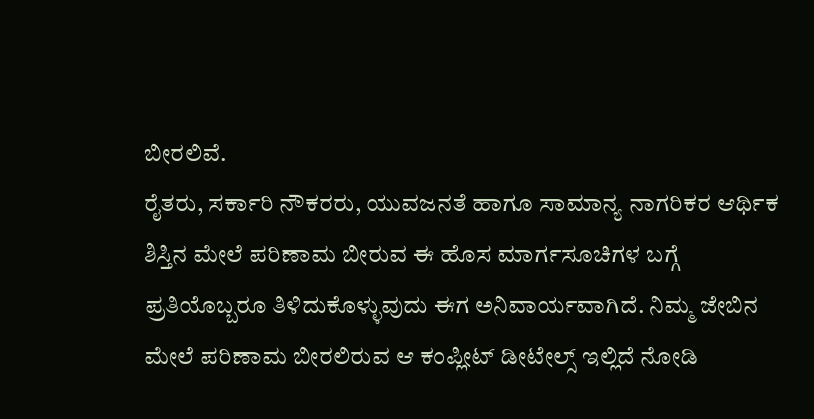ಬೀರಲಿವೆ.
ರೈತರು, ಸರ್ಕಾರಿ ನೌಕರರು, ಯುವಜನತೆ ಹಾಗೂ ಸಾಮಾನ್ಯ ನಾಗರಿಕರ ಆರ್ಥಿಕ ಶಿಸ್ತಿನ ಮೇಲೆ ಪರಿಣಾಮ ಬೀರುವ ಈ ಹೊಸ ಮಾರ್ಗಸೂಚಿಗಳ ಬಗ್ಗೆ ಪ್ರತಿಯೊಬ್ಬರೂ ತಿಳಿದುಕೊಳ್ಳುವುದು ಈಗ ಅನಿವಾರ್ಯವಾಗಿದೆ. ನಿಮ್ಮ ಜೇಬಿನ ಮೇಲೆ ಪರಿಣಾಮ ಬೀರಲಿರುವ ಆ ಕಂಪ್ಲೀಟ್ ಡೀಟೇಲ್ಸ್ ಇಲ್ಲಿದೆ ನೋಡಿ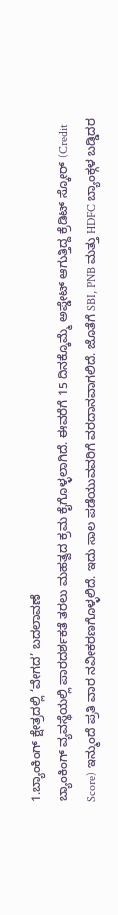1.ಬ್ಯಾಂಕಿಂಗ್ ಕ್ಷೇತ್ರದಲ್ಲಿ ‘ವೇಗದ’ ಬದಲಾವಣೆ
ಬ್ಯಾಂಕಿಂಗ್ ವ್ಯವಸ್ಥೆಯಲ್ಲಿ ಪಾರದರ್ಶಕತೆ ತರಲು ಮಹತ್ವದ ಕ್ರಮ ಕೈಗೊಳ್ಳಲಾಗಿದೆ. ಈವರೆಗೆ 15 ದಿನಕ್ಕೊಮ್ಮೆ ಅಪ್ಡೇಟ್ ಆಗುತ್ತಿದ್ದ ಕ್ರೆಡಿಟ್ ಸ್ಕೋರ್ (Credit Score) ಇನ್ಮುಂದೆ ಪ್ರತಿ ವಾರ ನವೀಕರಣಗೊಳ್ಳಲಿದೆ. ಇದು ಸಾಲ ಪಡೆಯುವವರಿಗೆ ವರದಾನವಾಗಲಿದೆ. ಜೊತೆಗೆ SBI, PNB ಮತ್ತು HDFC ಬ್ಯಾಂಕ್ಗಳ ಬಡ್ಡಿದರ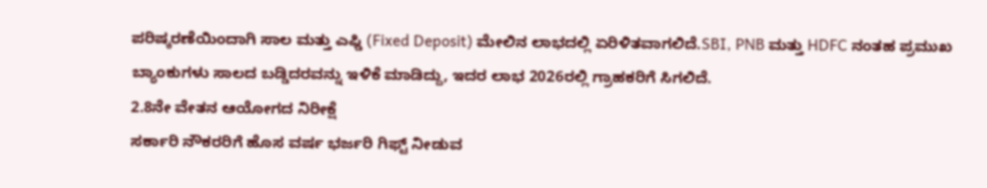ಪರಿಷ್ಕರಣೆಯಿಂದಾಗಿ ಸಾಲ ಮತ್ತು ಎಫ್ಡಿ (Fixed Deposit) ಮೇಲಿನ ಲಾಭದಲ್ಲಿ ಏರಿಳಿತವಾಗಲಿದೆ.SBI, PNB ಮತ್ತು HDFC ನಂತಹ ಪ್ರಮುಖ ಬ್ಯಾಂಕುಗಳು ಸಾಲದ ಬಡ್ಡಿದರವನ್ನು ಇಳಿಕೆ ಮಾಡಿದ್ದು, ಇದರ ಲಾಭ 2026ರಲ್ಲಿ ಗ್ರಾಹಕರಿಗೆ ಸಿಗಲಿದೆ.
2.8ನೇ ವೇತನ ಆಯೋಗದ ನಿರೀಕ್ಷೆ
ಸರ್ಕಾರಿ ನೌಕರರಿಗೆ ಹೊಸ ವರ್ಷ ಭರ್ಜರಿ ಗಿಫ್ಟ್ ನೀಡುವ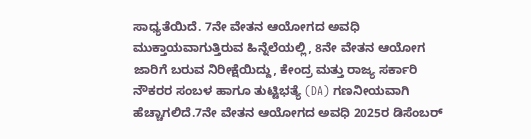ಸಾಧ್ಯತೆಯಿದೆ. 7ನೇ ವೇತನ ಆಯೋಗದ ಅವಧಿ ಮುಕ್ತಾಯವಾಗುತ್ತಿರುವ ಹಿನ್ನೆಲೆಯಲ್ಲಿ, 8ನೇ ವೇತನ ಆಯೋಗ ಜಾರಿಗೆ ಬರುವ ನಿರೀಕ್ಷೆಯಿದ್ದು, ಕೇಂದ್ರ ಮತ್ತು ರಾಜ್ಯ ಸರ್ಕಾರಿ ನೌಕರರ ಸಂಬಳ ಹಾಗೂ ತುಟ್ಟಿಭತ್ಯೆ (DA) ಗಣನೀಯವಾಗಿ ಹೆಚ್ಚಾಗಲಿದೆ.7ನೇ ವೇತನ ಆಯೋಗದ ಅವಧಿ 2025ರ ಡಿಸೆಂಬರ್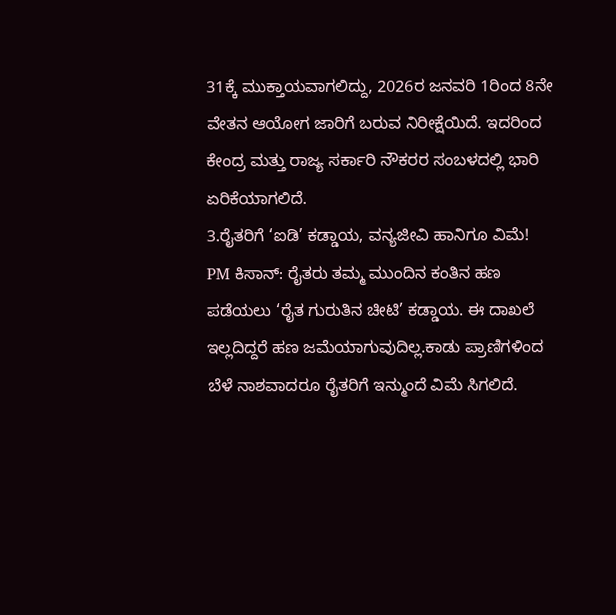31ಕ್ಕೆ ಮುಕ್ತಾಯವಾಗಲಿದ್ದು, 2026ರ ಜನವರಿ 1ರಿಂದ 8ನೇ ವೇತನ ಆಯೋಗ ಜಾರಿಗೆ ಬರುವ ನಿರೀಕ್ಷೆಯಿದೆ. ಇದರಿಂದ ಕೇಂದ್ರ ಮತ್ತು ರಾಜ್ಯ ಸರ್ಕಾರಿ ನೌಕರರ ಸಂಬಳದಲ್ಲಿ ಭಾರಿ ಏರಿಕೆಯಾಗಲಿದೆ.
3.ರೈತರಿಗೆ ‘ಐಡಿ’ ಕಡ್ಡಾಯ, ವನ್ಯಜೀವಿ ಹಾನಿಗೂ ವಿಮೆ!
PM ಕಿಸಾನ್: ರೈತರು ತಮ್ಮ ಮುಂದಿನ ಕಂತಿನ ಹಣ ಪಡೆಯಲು ‘ರೈತ ಗುರುತಿನ ಚೀಟಿ’ ಕಡ್ಡಾಯ. ಈ ದಾಖಲೆ ಇಲ್ಲದಿದ್ದರೆ ಹಣ ಜಮೆಯಾಗುವುದಿಲ್ಲ.ಕಾಡು ಪ್ರಾಣಿಗಳಿಂದ ಬೆಳೆ ನಾಶವಾದರೂ ರೈತರಿಗೆ ಇನ್ಮುಂದೆ ವಿಮೆ ಸಿಗಲಿದೆ.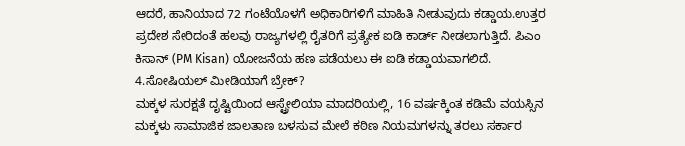ಆದರೆ, ಹಾನಿಯಾದ 72 ಗಂಟೆಯೊಳಗೆ ಅಧಿಕಾರಿಗಳಿಗೆ ಮಾಹಿತಿ ನೀಡುವುದು ಕಡ್ಡಾಯ.ಉತ್ತರ ಪ್ರದೇಶ ಸೇರಿದಂತೆ ಹಲವು ರಾಜ್ಯಗಳಲ್ಲಿ ರೈತರಿಗೆ ಪ್ರತ್ಯೇಕ ಐಡಿ ಕಾರ್ಡ್ ನೀಡಲಾಗುತ್ತಿದೆ. ಪಿಎಂ ಕಿಸಾನ್ (PM Kisan) ಯೋಜನೆಯ ಹಣ ಪಡೆಯಲು ಈ ಐಡಿ ಕಡ್ಡಾಯವಾಗಲಿದೆ.
4.ಸೋಷಿಯಲ್ ಮೀಡಿಯಾಗೆ ಬ್ರೇಕ್?
ಮಕ್ಕಳ ಸುರಕ್ಷತೆ ದೃಷ್ಟಿಯಿಂದ ಆಸ್ಟ್ರೇಲಿಯಾ ಮಾದರಿಯಲ್ಲಿ, 16 ವರ್ಷಕ್ಕಿಂತ ಕಡಿಮೆ ವಯಸ್ಸಿನ ಮಕ್ಕಳು ಸಾಮಾಜಿಕ ಜಾಲತಾಣ ಬಳಸುವ ಮೇಲೆ ಕಠಿಣ ನಿಯಮಗಳನ್ನು ತರಲು ಸರ್ಕಾರ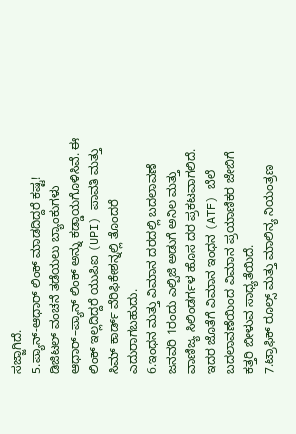ಸಜ್ಜಾಗಿದೆ.
5.ಪ್ಯಾನ್-ಆಧಾರ್ ಲಿಂಕ್ ಮಾಡದಿದ್ದರೆ ಕಷ್ಟ!
ಡಿಜಿಟಲ್ ವಂಚನೆ ತಡೆಯಲು ಬ್ಯಾಂಕುಗಳು ಆಧಾರ್–ಪ್ಯಾನ್ ಲಿಂಕ್ ಅನ್ನು ಕಡ್ಡಾಯಗೊಳಿಸಿವೆ. ಈ ಲಿಂಕ್ ಇಲ್ಲದಿದ್ದರೆ ಯುಪಿಐ (UPI) ಪಾವತಿ ಮತ್ತು ಸಿಮ್ ಕಾರ್ಡ್ ವೆರಿಫಿಕೇಶನ್ನಲ್ಲಿ ತೊಂದರೆ ಎದುರಾಗಬಹುದು.
6.ಇಂಧನ ಮತ್ತು ವಿಮಾನ ದರದಲ್ಲಿ ಬದಲಾವಣೆ
ಜನವರಿ 1ರಂದು ಎಲ್ಪಿಜಿ ಅಡುಗೆ ಅನಿಲ ಮತ್ತು ವಾಣಿಜ್ಯ ಸಿಲಿಂಡರ್ಗಳ ಹೊಸ ದರ ಪ್ರಕಟವಾಗಲಿದೆ. ಇದರ ಜೊತೆಗೆ ವಿಮಾನ ಇಂಧನ (ATF) ಬೆಲೆ ಬದಲಾವಣೆಯಿಂದ ವಿಮಾನ ಪ್ರಯಾಣಿಕರ ಜೇಬಿಗೆ ಕತ್ತರಿ ಬೀಳುವ ಸಾಧ್ಯತೆಯಿದೆ.
7.ಟ್ರಾಫಿಕ್ ರೂಲ್ಸ್ ಮತ್ತು ಮಾಲಿನ್ಯ ನಿಯಂತ್ರಣ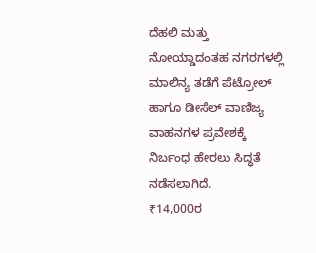ದೆಹಲಿ ಮತ್ತು ನೋಯ್ಡಾದಂತಹ ನಗರಗಳಲ್ಲಿ ಮಾಲಿನ್ಯ ತಡೆಗೆ ಪೆಟ್ರೋಲ್ ಹಾಗೂ ಡೀಸೆಲ್ ವಾಣಿಜ್ಯ ವಾಹನಗಳ ಪ್ರವೇಶಕ್ಕೆ ನಿರ್ಬಂಧ ಹೇರಲು ಸಿದ್ಧತೆ ನಡೆಸಲಾಗಿದೆ.
₹14,000ರ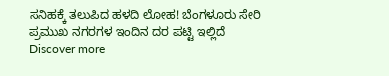ಸನಿಹಕ್ಕೆ ತಲುಪಿದ ಹಳದಿ ಲೋಹ! ಬೆಂಗಳೂರು ಸೇರಿ ಪ್ರಮುಖ ನಗರಗಳ ಇಂದಿನ ದರ ಪಟ್ಟಿ ಇಲ್ಲಿದೆ
Discover more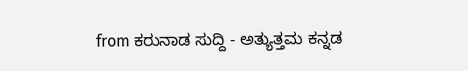from ಕರುನಾಡ ಸುದ್ದಿ - ಅತ್ಯುತ್ತಮ ಕನ್ನಡ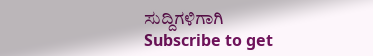ಸುದ್ದಿಗಳಿಗಾಗಿ
Subscribe to get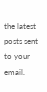the latest posts sent to your email.